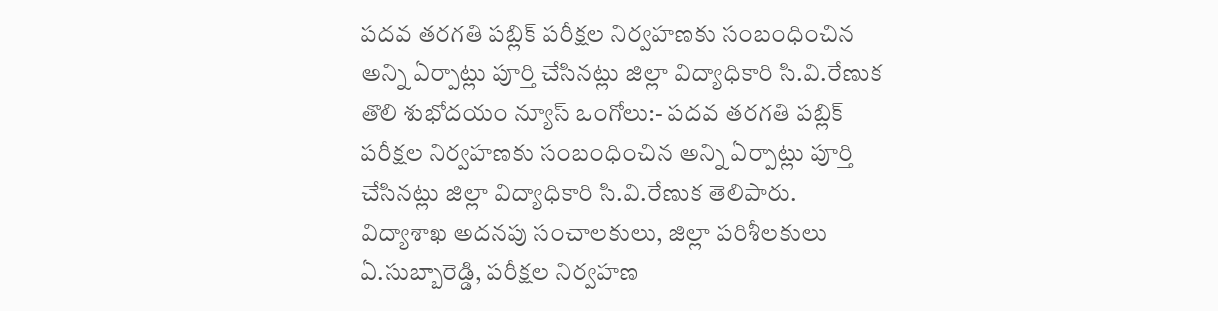పదవ తరగతి పబ్లిక్ పరీక్షల నిర్వహణకు సంబంధించిన అన్ని ఏర్పాట్లు పూర్తి చేసినట్లు జిల్లా విద్యాధికారి సి.వి.రేణుక
తొలి శుభోదయం న్యూస్ ఒంగోలు:- పదవ తరగతి పబ్లిక్ పరీక్షల నిర్వహణకు సంబంధించిన అన్ని ఏర్పాట్లు పూర్తి చేసినట్లు జిల్లా విద్యాధికారి సి.వి.రేణుక తెలిపారు. విద్యాశాఖ అదనపు సంచాలకులు, జిల్లా పరిశీలకులు ఏ.సుబ్బారెడ్డి, పరీక్షల నిర్వహణ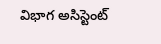విభాగ అసిస్టెంట్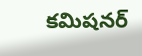కమిషనర్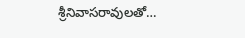శ్రీనివాసరావులతో…